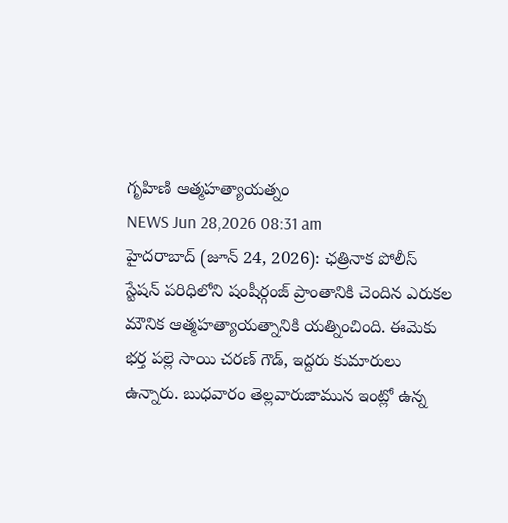గృహిణి ఆత్మహత్యాయత్నం
NEWS Jun 28,2026 08:31 am
హైదరాబాద్ (జూన్ 24, 2026): ఛత్రినాక పోలీస్ స్టేషన్ పరిధిలోని షంషీర్గంజ్ ప్రాంతానికి చెందిన ఎరుకల మౌనిక ఆత్మహత్యాయత్నానికి యత్నించింది. ఈమెకు భర్త పల్లె సాయి చరణ్ గౌడ్, ఇద్దరు కుమారులు ఉన్నారు. బుధవారం తెల్లవారుజామున ఇంట్లో ఉన్న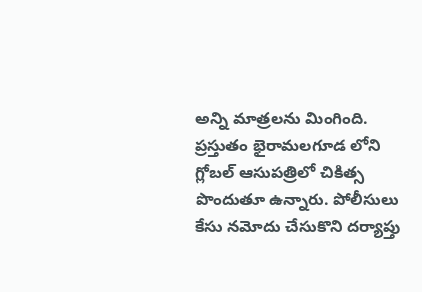అన్ని మాత్రలను మింగింది. ప్రస్తుతం భైరామలగూడ లోని గ్లోబల్ ఆసుపత్రిలో చికిత్స పొందుతూ ఉన్నారు. పోలీసులు కేసు నమోదు చేసుకొని దర్యాప్తు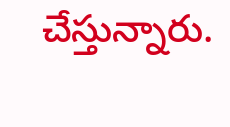చేస్తున్నారు.